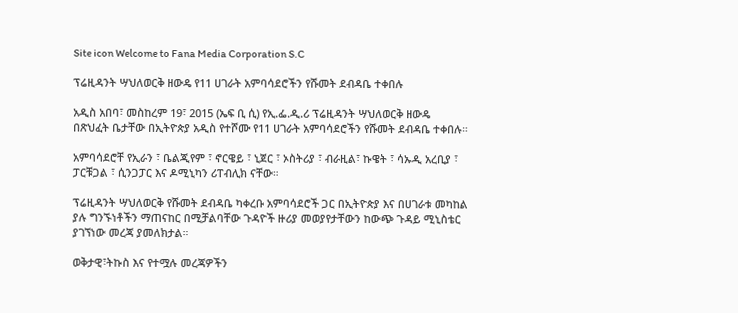Site icon Welcome to Fana Media Corporation S.C

ፕሬዚዳንት ሣህለወርቅ ዘውዴ የ11 ሀገራት አምባሳደሮችን የሹመት ደብዳቤ ተቀበሉ

አዲስ አበባ፣ መስከረም 19፣ 2015 (ኤፍ ቢ ሲ) የኢ.ፌ.ዲ.ሪ ፕሬዚዳንት ሣህለወርቅ ዘውዴ በጽህፈት ቤታቸው በኢትዮጵያ አዲስ የተሾሙ የ11 ሀገራት አምባሳደሮችን የሹመት ደብዳቤ ተቀበሉ።

አምባሳደሮቸ የኢራን ፣ ቤልጂየም ፣ ኖርዌይ ፣ ኒጀር ፣ ኦስትሪያ ፣ ብራዚል፣ ኩዌት ፣ ሳኡዲ አረቢያ ፣ ፓርቹጋል ፣ ሲንጋፓር እና ዶሚኒካን ሪፐብሊክ ናቸው።

ፕሬዚዳንት ሣህለወርቅ የሹመት ደብዳቤ ካቀረቡ አምባሳደሮች ጋር በኢትዮጵያ እና በሀገራቱ መካከል ያሉ ግንኙነቶችን ማጠናከር በሚቻልባቸው ጉዳዮች ዙሪያ መወያየታቸውን ከውጭ ጉዳይ ሚኒስቴር ያገኘነው መረጃ ያመለክታል።

ወቅታዊ፣ትኩስ እና የተሟሉ መረጃዎችን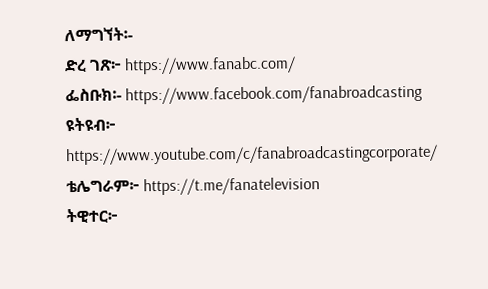ለማግኘት፡-
ድረ ገጽ፦ https://www.fanabc.com/
ፌስቡክ፡- https://www.facebook.com/fanabroadcasting
ዩትዩብ፦ https://www.youtube.com/c/fanabroadcastingcorporate/
ቴሌግራም፦ https://t.me/fanatelevision
ትዊተር፦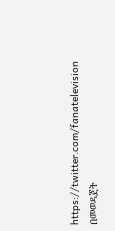https://twitter.com/fanatelevision በመወዳጀት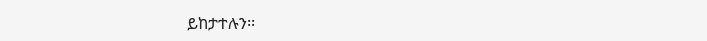ይከታተሉን፡፡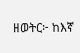ዘወትር፦ ከእኛ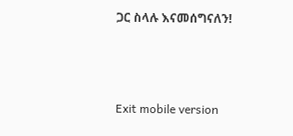ጋር ስላሉ እናመሰግናለን!



Exit mobile version